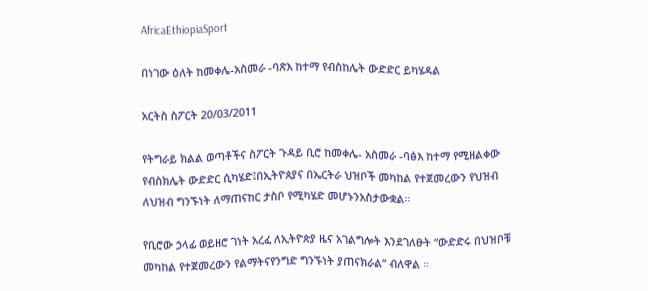AfricaEthiopiaSport

በነገው ዕለት ከመቀሌ-አስመራ -ባጽእ ከተማ የብስከሌት ውድድር ይካሄዳል

አርትስ ስፖርት 20/03/2011

የትግራይ ክልል ወጣቶችና ስፖርት ጉዳይ ቢሮ ከመቀሌ- አስመራ -ባፅእ ከተማ የሚዘልቀው የብስክሌት ውድድር ሲካሄድ፤በኢትዮጰያና በኤርትራ ህዝቦች መካከል የተጀመረውን የህዝብ ለህዝብ ግንኙነት ለማጠናከር ታስቦ የሚካሄድ መሆኑንአስታውቋል።

የቢሮው ኃላፊ ወይዘሮ ገነት አረፈ ለኢትዮጵያ ዜና አገልግሎት እንደገለፁት “ውድድሩ በህዝቦቹ መካከል የተጀመረውን የልማትናየንግድ ግንኙነት ያጠናክራል” ብለዋል ።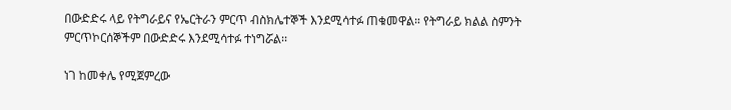በውድድሩ ላይ የትግራይና የኤርትራን ምርጥ ብስክሌተኞች እንደሚሳተፉ ጠቁመዋል። የትግራይ ክልል ስምንት ምርጥኮርሰኞችም በውድድሩ እንደሚሳተፉ ተነግሯል፡፡

ነገ ከመቀሌ የሚጀምረው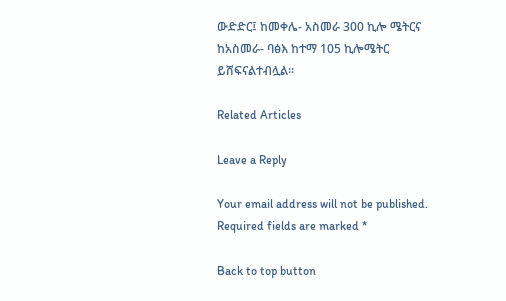ውድድር፤ ከመቀሌ- አስመራ 300 ኪሎ ሜትርና ከአስመራ- ባፅእ ከተማ 105 ኪሎሜትር ይሸፍናልተብሏል።

Related Articles

Leave a Reply

Your email address will not be published. Required fields are marked *

Back to top button